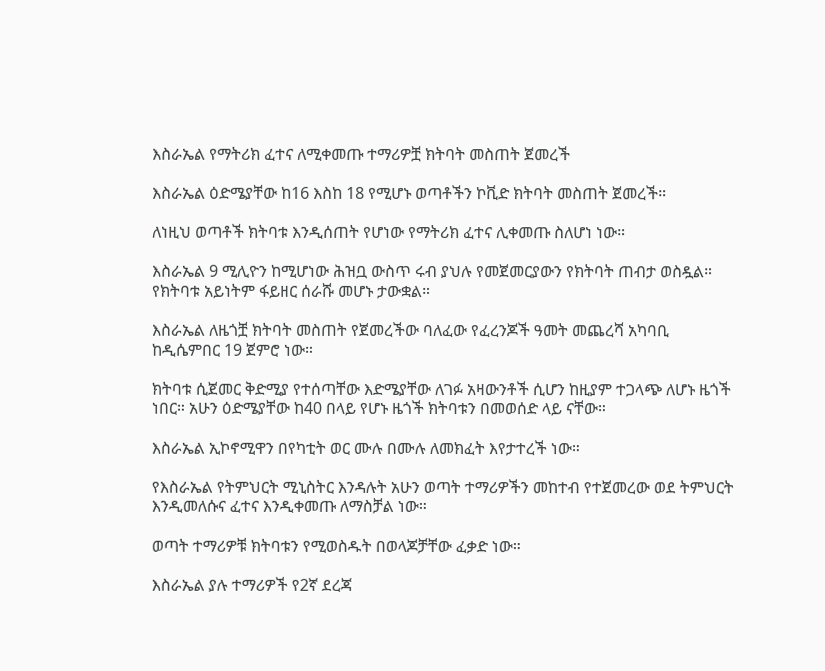እስራኤል የማትሪክ ፈተና ለሚቀመጡ ተማሪዎቿ ክትባት መስጠት ጀመረች

እስራኤል ዕድሜያቸው ከ16 እስከ 18 የሚሆኑ ወጣቶችን ኮቪድ ክትባት መስጠት ጀመረች።

ለነዚህ ወጣቶች ክትባቱ እንዲሰጠት የሆነው የማትሪክ ፈተና ሊቀመጡ ስለሆነ ነው።

እስራኤል 9 ሚሊዮን ከሚሆነው ሕዝቧ ውስጥ ሩብ ያህሉ የመጀመርያውን የክትባት ጠብታ ወስዷል። የክትባቱ አይነትም ፋይዘር ሰራሹ መሆኑ ታውቋል።

እስራኤል ለዜጎቿ ክትባት መስጠት የጀመረችው ባለፈው የፈረንጆች ዓመት መጨረሻ አካባቢ ከዲሴምበር 19 ጀምሮ ነው።

ክትባቱ ሲጀመር ቅድሚያ የተሰጣቸው እድሜያቸው ለገፉ አዛውንቶች ሲሆን ከዚያም ተጋላጭ ለሆኑ ዜጎች ነበር። አሁን ዕድሜያቸው ከ40 በላይ የሆኑ ዜጎች ክትባቱን በመወሰድ ላይ ናቸው።

እስራኤል ኢኮኖሚዋን በየካቲት ወር ሙሉ በሙሉ ለመክፈት እየታተረች ነው።

የእስራኤል የትምህርት ሚኒስትር እንዳሉት አሁን ወጣት ተማሪዎችን መከተብ የተጀመረው ወደ ትምህርት እንዲመለሱና ፈተና እንዲቀመጡ ለማስቻል ነው።

ወጣት ተማሪዎቹ ክትባቱን የሚወስዱት በወላጆቻቸው ፈቃድ ነው።

እስራኤል ያሉ ተማሪዎች የ2ኛ ደረጃ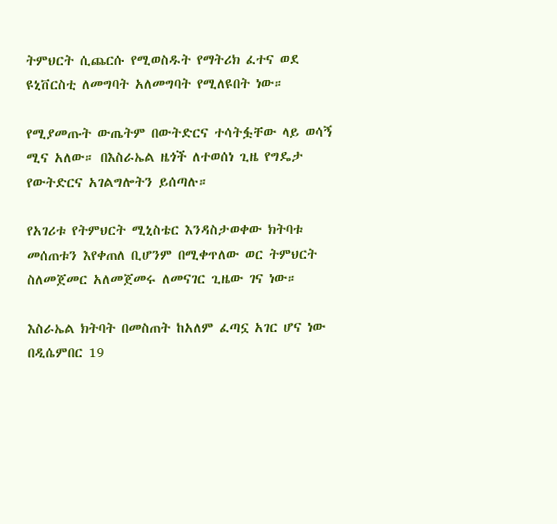ትምህርት ሲጨርሱ የሚወስዱት የማትሪክ ፈተና ወደ ዩኒቨርስቲ ለመግባት አለመግባት የሚለዩበት ነው።

የሚያመጡት ውጤትም በውትድርና ተሳትፏቸው ላይ ወሳኝ ሚና አለው። በእስራኤል ዜጎች ለተወሰነ ጊዜ የግዴታ የውትድርና አገልግሎትን ይሰጣሉ።

የአገሪቱ የትምህርት ሚኒስቴር እንዳስታወቀው ክትባቱ መሰጠቱን እየቀጠለ ቢሆንም በሚቀጥለው ወር ትምህርት ስለመጀመር አለመጀመሩ ለመናገር ጊዜው ገና ነው።

እስራኤል ክትባት በመስጠት ከአለም ፈጣኗ አገር ሆና ነው በዲሴምበር 19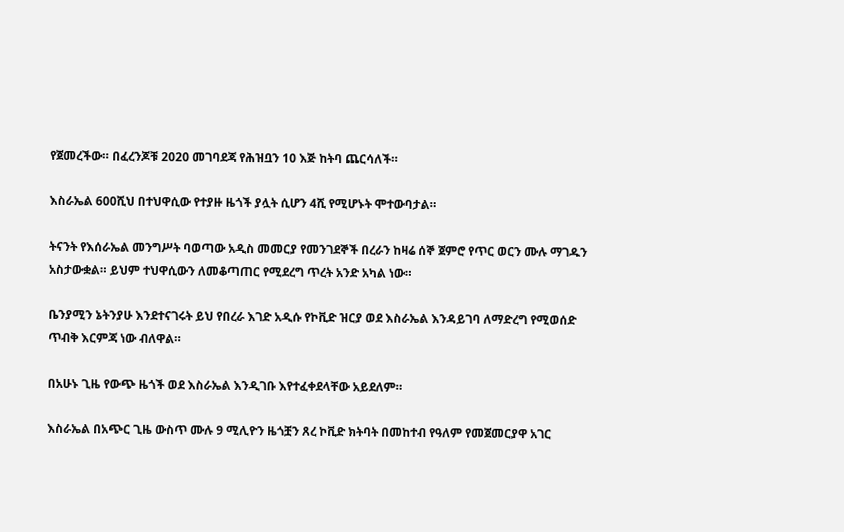የጀመረችው። በፈረንጆቹ 2020 መገባደጃ የሕዝቧን 10 እጅ ከትባ ጨርሳለች።

እስራኤል 600ሺህ በተህዋሲው የተያዙ ዜጎች ያሏት ሲሆን 4ሺ የሚሆኑት ሞተውባታል።

ትናንት የእሰራኤል መንግሥት ባወጣው አዲስ መመርያ የመንገደኞች በረራን ከዛሬ ሰኞ ጀምሮ የጥር ወርን ሙሉ ማገዱን አስታውቋል። ይህም ተህዋሲውን ለመቆጣጠር የሚደረግ ጥረት አንድ አካል ነው።

ቤንያሚን ኔትንያሁ እንደተናገሩት ይህ የበረራ እገድ አዲሱ የኮቪድ ዝርያ ወደ እስራኤል እንዳይገባ ለማድረግ የሚወሰድ ጥብቅ እርምጃ ነው ብለዋል።

በአሁኑ ጊዜ የውጭ ዜጎች ወደ እስራኤል እንዲገቡ እየተፈቀደላቸው አይደለም።

እስራኤል በአጭር ጊዜ ውስጥ ሙሉ 9 ሚሊዮን ዜጎቿን ጸረ ኮቪድ ክትባት በመከተብ የዓለም የመጀመርያዋ አገር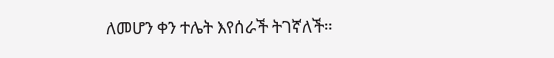ለመሆን ቀን ተሌት እየሰራች ትገኛለች።